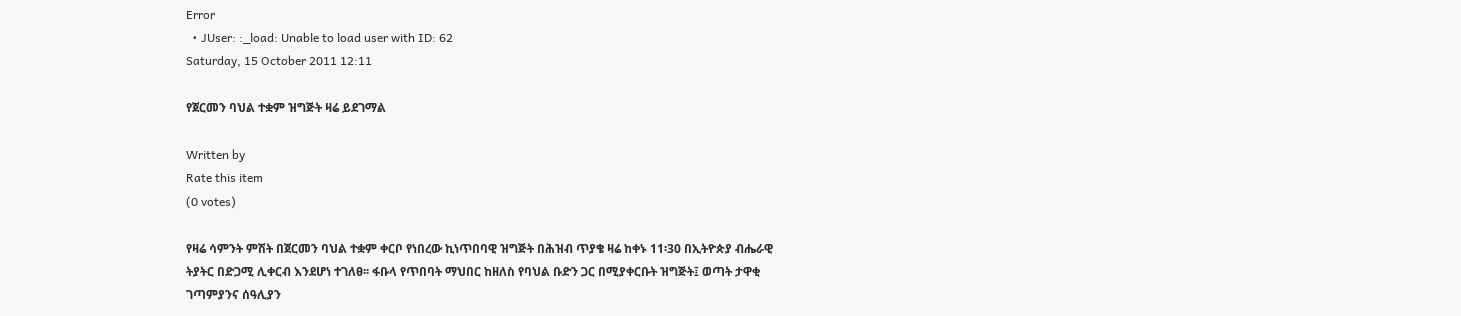Error
  • JUser: :_load: Unable to load user with ID: 62
Saturday, 15 October 2011 12:11

የጀርመን ባህል ተቋም ዝግጅት ዛሬ ይደገማል

Written by
Rate this item
(0 votes)

የዛሬ ሳምንት ምሽት በጀርመን ባህል ተቋም ቀርቦ የነበረው ኪነጥበባዊ ዝግጅት በሕዝብ ጥያቄ ዛሬ ከቀኑ 11፡30 በኢትዮጵያ ብሔራዊ ትያትር በድጋሚ ሊቀርብ እንደሆነ ተገለፀ፡፡ ፋቡላ የጥበባት ማህበር ከዘለስ የባህል ቡድን ጋር በሚያቀርቡት ዝግጅት፤ ወጣት ታዋቂ ገጣምያንና ሰዓሊያን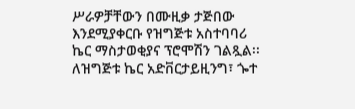ሥራዎቻቸውን በሙዚቃ ታጅበው እንደሚያቀርቡ የዝግጅቱ አስተባባሪ ኬር ማስታወቂያና ፕሮሞሽን ገልጿል፡፡ ለዝግጅቱ ኬር አድቨርታይዚንግ፣ ጐተ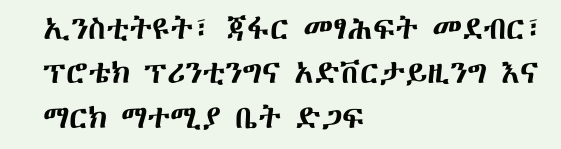ኢንስቲትዩት፣ ጃፋር መፃሕፍት መደብር፣ ፕሮቴክ ፕሪንቲንግና አድቨርታይዚንግ እና ማርክ ማተሚያ ቤት ድጋፍ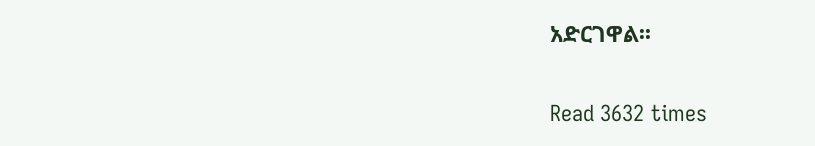አድርገዋል፡፡

Read 3632 times